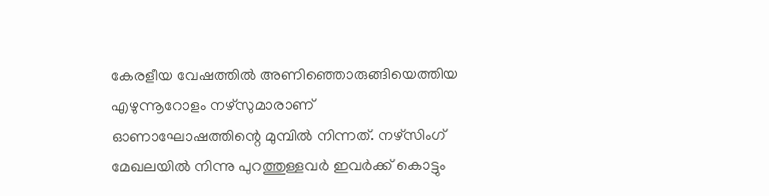കേരളീയ വേഷത്തിൽ അണിഞ്ഞൊരുങ്ങിയെത്തിയ എഴുന്നൂറോളം നഴ്സുമാരാണ് ഓണാഘോഷത്തിന്റെ മുമ്പിൽ നിന്നത്. നഴ്സിംഗ് മേഖലയിൽ നിന്നു പുറത്തുള്ളവർ ഇവർക്ക് കൊട്ടും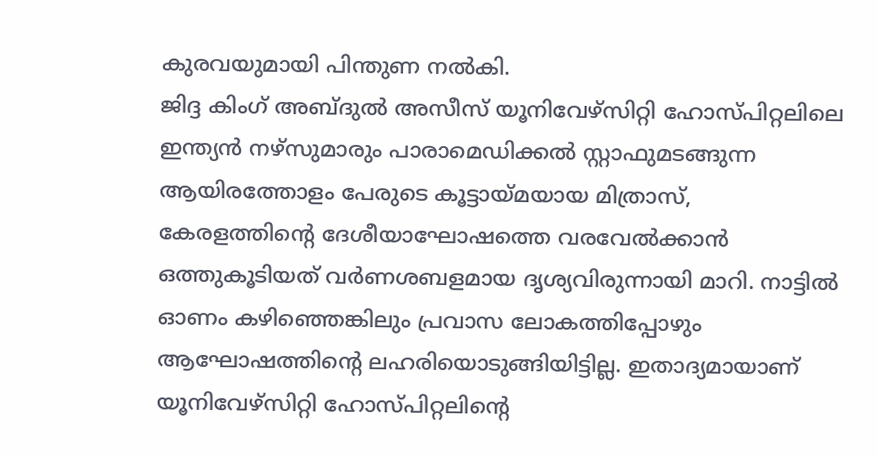കുരവയുമായി പിന്തുണ നൽകി.
ജിദ്ദ കിംഗ് അബ്ദുൽ അസീസ് യൂനിവേഴ്സിറ്റി ഹോസ്പിറ്റലിലെ ഇന്ത്യൻ നഴ്സുമാരും പാരാമെഡിക്കൽ സ്റ്റാഫുമടങ്ങുന്ന ആയിരത്തോളം പേരുടെ കൂട്ടായ്മയായ മിത്രാസ്, കേരളത്തിന്റെ ദേശീയാഘോഷത്തെ വരവേൽക്കാൻ ഒത്തുകൂടിയത് വർണശബളമായ ദൃശ്യവിരുന്നായി മാറി. നാട്ടിൽ ഓണം കഴിഞ്ഞെങ്കിലും പ്രവാസ ലോകത്തിപ്പോഴും ആഘോഷത്തിന്റെ ലഹരിയൊടുങ്ങിയിട്ടില്ല. ഇതാദ്യമായാണ് യൂനിവേഴ്സിറ്റി ഹോസ്പിറ്റലിന്റെ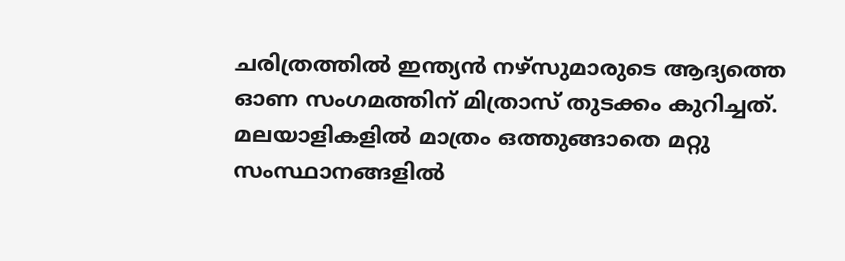ചരിത്രത്തിൽ ഇന്ത്യൻ നഴ്സുമാരുടെ ആദ്യത്തെ ഓണ സംഗമത്തിന് മിത്രാസ് തുടക്കം കുറിച്ചത്. മലയാളികളിൽ മാത്രം ഒത്തുങ്ങാതെ മറ്റു സംസ്ഥാനങ്ങളിൽ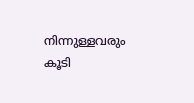നിന്നുള്ളവരും കൂടി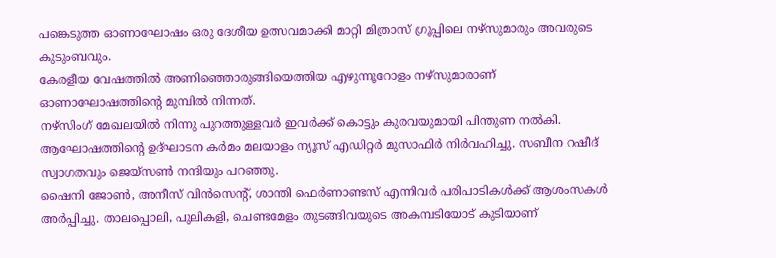പങ്കെടുത്ത ഓണാഘോഷം ഒരു ദേശീയ ഉത്സവമാക്കി മാറ്റി മിത്രാസ് ഗ്രൂപ്പിലെ നഴ്സുമാരും അവരുടെ കുടുംബവും.
കേരളീയ വേഷത്തിൽ അണിഞ്ഞൊരുങ്ങിയെത്തിയ എഴുന്നൂറോളം നഴ്സുമാരാണ് ഓണാഘോഷത്തിന്റെ മുമ്പിൽ നിന്നത്.
നഴ്സിംഗ് മേഖലയിൽ നിന്നു പുറത്തുള്ളവർ ഇവർക്ക് കൊട്ടും കുരവയുമായി പിന്തുണ നൽകി. ആഘോഷത്തിന്റെ ഉദ്ഘാടന കർമം മലയാളം ന്യൂസ് എഡിറ്റർ മുസാഫിർ നിർവഹിച്ചു. സബീന റഷീദ് സ്വാഗതവും ജെയ്സൺ നന്ദിയും പറഞ്ഞു.
ഷൈനി ജോൺ, അനീസ് വിൻസെന്റ്, ശാന്തി ഫെർണാണ്ടസ് എന്നിവർ പരിപാടികൾക്ക് ആശംസകൾ അർപ്പിച്ചു. താലപ്പൊലി, പുലികളി, ചെണ്ടമേളം തുടങ്ങിവയുടെ അകമ്പടിയോട് കുടിയാണ്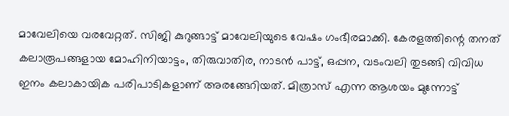മാവേലിയെ വരവേറ്റത്. സിജി കുറുങ്ങാട്ട് മാവേലിയുടെ വേഷം ഗംഭീരമാക്കി. കേരളത്തിന്റെ തനത് കലാരൂപങ്ങളായ മോഹിനിയാട്ടം, തിരുവാതിര, നാടൻ പാട്ട്, ഒപ്പന, വടംവലി തുടങ്ങി വിവിധ ഇനം കലാകായിക പരിപാടികളാണ് അരങ്ങേറിയത്. മിത്രാസ് എന്ന ആശയം മുന്നോട്ട്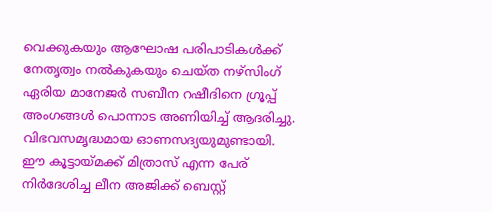വെക്കുകയും ആഘോഷ പരിപാടികൾക്ക് നേതൃത്വം നൽകുകയും ചെയ്ത നഴ്സിംഗ് ഏരിയ മാനേജർ സബീന റഷീദിനെ ഗ്രൂപ്പ് അംഗങ്ങൾ പൊന്നാട അണിയിച്ച് ആദരിച്ചു. വിഭവസമൃദ്ധമായ ഓണസദ്യയുമുണ്ടായി. ഈ കൂട്ടായ്മക്ക് മിത്രാസ് എന്ന പേര് നിർദേശിച്ച ലീന അജിക്ക് ബെസ്റ്റ്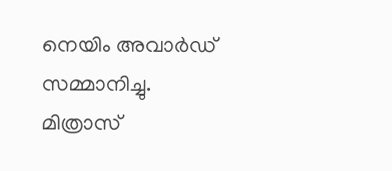നെയിം അവാർഡ് സമ്മാനിച്ചു.
മിത്രാസ്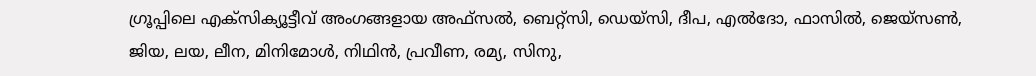ഗ്രൂപ്പിലെ എക്സിക്യൂട്ടീവ് അംഗങ്ങളായ അഫ്സൽ, ബെറ്റ്സി, ഡെയ്സി, ദീപ, എൽദോ, ഫാസിൽ, ജെയ്സൺ, ജിയ, ലയ, ലീന, മിനിമോൾ, നിഥിൻ, പ്രവീണ, രമ്യ, സിനു,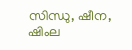സിന്ധു, ഷീന, ഷിംല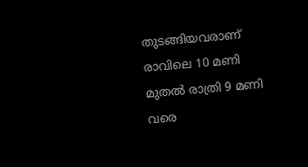തുടങ്ങിയവരാണ് രാവിലെ 10 മണി മുതൽ രാത്രി 9 മണി വരെ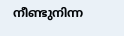നീണ്ടുനിന്ന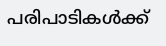പരിപാടികൾക്ക്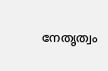നേതൃത്വം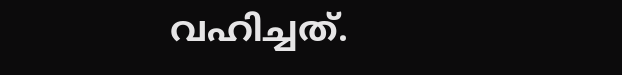വഹിച്ചത്.